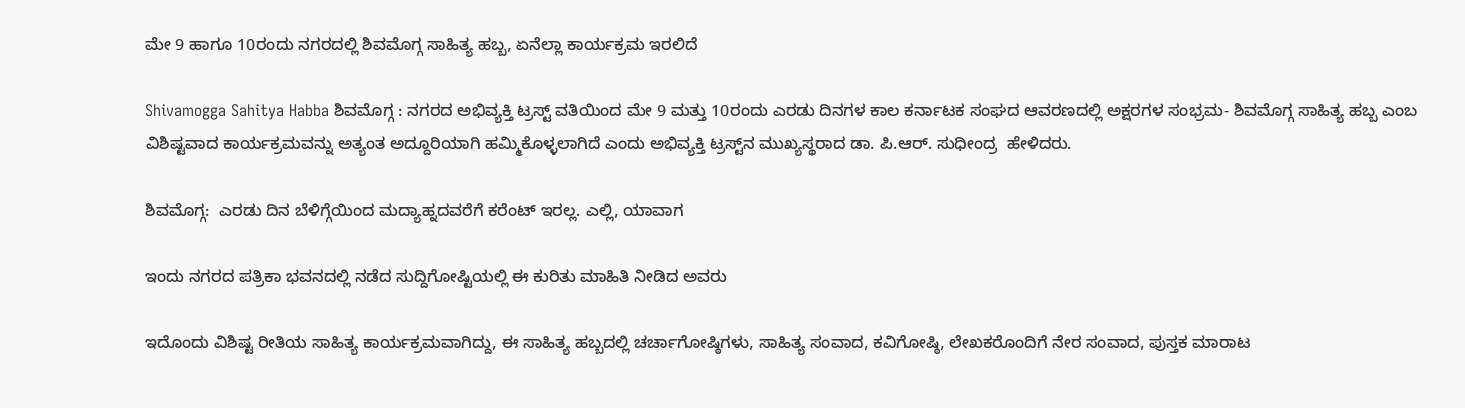ಮೇ 9 ಹಾಗೂ 10ರಂದು ನಗರದಲ್ಲಿ ಶಿವಮೊಗ್ಗ ಸಾಹಿತ್ಯ ಹಬ್ಬ, ಏನೆಲ್ಲಾ ಕಾರ್ಯಕ್ರಮ ಇರಲಿದೆ

Shivamogga Sahitya Habba ಶಿವಮೊಗ್ಗ : ನಗರದ ಅಭಿವ್ಯಕ್ತಿ ಟ್ರಸ್ಟ್ ವತಿಯಿಂದ ಮೇ 9 ಮತ್ತು 10ರಂದು ಎರಡು ದಿನಗಳ ಕಾಲ ಕರ್ನಾಟಕ ಸಂಘದ ಆವರಣದಲ್ಲಿ ಅಕ್ಷರಗಳ ಸಂಭ್ರಮ- ಶಿವಮೊಗ್ಗ ಸಾಹಿತ್ಯ ಹಬ್ಬ ಎಂಬ ವಿಶಿಷ್ಟವಾದ ಕಾರ್ಯಕ್ರಮವನ್ನು ಅತ್ಯಂತ ಅದ್ದೂರಿಯಾಗಿ ಹಮ್ಮಿಕೊಳ್ಳಲಾಗಿದೆ ಎಂದು ಅಭಿವ್ಯಕ್ತಿ ಟ್ರಸ್ಟ್‌ನ ಮುಖ್ಯಸ್ಥರಾದ ಡಾ. ಪಿ.ಆರ್. ಸುಧೀಂದ್ರ  ಹೇಳಿದರು.

ಶಿವಮೊಗ್ಗ:  ಎರಡು ದಿನ ಬೆಳಿಗ್ಗೆಯಿಂದ ಮದ್ಯಾಹ್ನದವರೆಗೆ ಕರೆಂಟ್ ಇರಲ್ಲ. ಎಲ್ಲಿ, ಯಾವಾಗ

ಇಂದು ನಗರದ ಪತ್ರಿಕಾ ಭವನದಲ್ಲಿ ನಡೆದ ಸುದ್ದಿಗೋಷ್ಟಿಯಲ್ಲಿ ಈ ಕುರಿತು ಮಾಹಿತಿ ನೀಡಿದ ಅವರು

ಇದೊಂದು ವಿಶಿಷ್ಟ ರೀತಿಯ ಸಾಹಿತ್ಯ ಕಾರ್ಯಕ್ರಮವಾಗಿದ್ದು, ಈ ಸಾಹಿತ್ಯ ಹಬ್ಬದಲ್ಲಿ ಚರ್ಚಾಗೋಷ್ಠಿಗಳು, ಸಾಹಿತ್ಯ ಸಂವಾದ, ಕವಿಗೋಷ್ಠಿ, ಲೇಖಕರೊಂದಿಗೆ ನೇರ ಸಂವಾದ, ಪುಸ್ತಕ ಮಾರಾಟ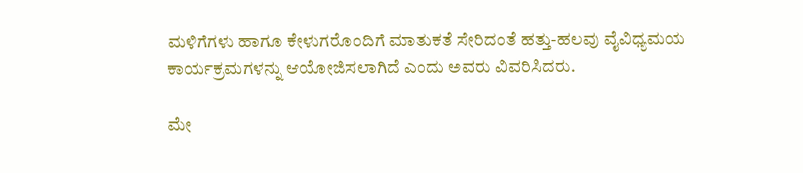ಮಳಿಗೆಗಳು ಹಾಗೂ ಕೇಳುಗರೊಂದಿಗೆ ಮಾತುಕತೆ ಸೇರಿದಂತೆ ಹತ್ತು-ಹಲವು ವೈವಿಧ್ಯಮಯ ಕಾರ್ಯಕ್ರಮಗಳನ್ನು ಆಯೋಜಿಸಲಾಗಿದೆ ಎಂದು ಅವರು ವಿವರಿಸಿದರು.

ಮೇ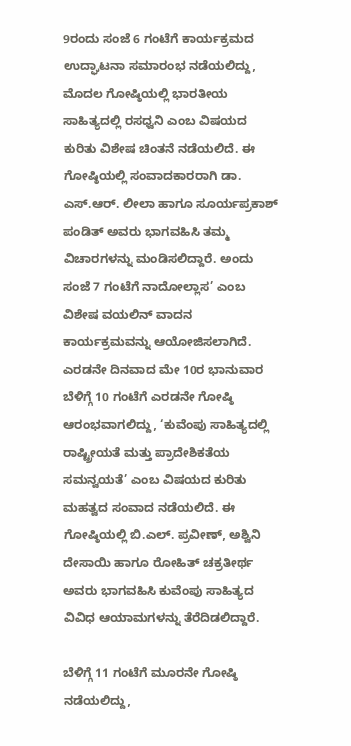9ರಂದು ಸಂಜೆ 6 ಗಂಟೆಗೆ ಕಾರ್ಯಕ್ರಮದ ಉದ್ಘಾಟನಾ ಸಮಾರಂಭ ನಡೆಯಲಿದ್ದು, ಮೊದಲ ಗೋಷ್ಠಿಯಲ್ಲಿ ಭಾರತೀಯ ಸಾಹಿತ್ಯದಲ್ಲಿ ರಸಧ್ವನಿ ಎಂಬ ವಿಷಯದ ಕುರಿತು ವಿಶೇಷ ಚಿಂತನೆ ನಡೆಯಲಿದೆ. ಈ ಗೋಷ್ಠಿಯಲ್ಲಿ ಸಂವಾದಕಾರರಾಗಿ ಡಾ. ಎಸ್.ಆರ್. ಲೀಲಾ ಹಾಗೂ ಸೂರ್ಯಪ್ರಕಾಶ್ ಪಂಡಿತ್ ಅವರು ಭಾಗವಹಿಸಿ ತಮ್ಮ ವಿಚಾರಗಳನ್ನು ಮಂಡಿಸಲಿದ್ದಾರೆ. ಅಂದು ಸಂಜೆ 7 ಗಂಟೆಗೆ ನಾದೋಲ್ಲಾಸ’ ಎಂಬ ವಿಶೇಷ ವಯಲಿನ್ ವಾದನ ಕಾರ್ಯಕ್ರಮವನ್ನು ಆಯೋಜಿಸಲಾಗಿದೆ. ಎರಡನೇ ದಿನವಾದ ಮೇ 10ರ ಭಾನುವಾರ ಬೆಳಿಗ್ಗೆ 10 ಗಂಟೆಗೆ ಎರಡನೇ ಗೋಷ್ಠಿ ಆರಂಭವಾಗಲಿದ್ದು, ‘ಕುವೆಂಪು ಸಾಹಿತ್ಯದಲ್ಲಿ ರಾಷ್ಟ್ರೀಯತೆ ಮತ್ತು ಪ್ರಾದೇಶಿಕತೆಯ ಸಮನ್ವಯತೆ’ ಎಂಬ ವಿಷಯದ ಕುರಿತು ಮಹತ್ವದ ಸಂವಾದ ನಡೆಯಲಿದೆ. ಈ ಗೋಷ್ಠಿಯಲ್ಲಿ ಬಿ.ಎಲ್. ಪ್ರವೀಣ್, ಅಶ್ವಿನಿ ದೇಸಾಯಿ ಹಾಗೂ ರೋಹಿತ್ ಚಕ್ರತೀರ್ಥ ಅವರು ಭಾಗವಹಿಸಿ ಕುವೆಂಪು ಸಾಹಿತ್ಯದ ವಿವಿಧ ಆಯಾಮಗಳನ್ನು ತೆರೆದಿಡಲಿದ್ದಾರೆ.

ಬೆಳಿಗ್ಗೆ 11 ಗಂಟೆಗೆ ಮೂರನೇ ಗೋಷ್ಠಿ ನಡೆಯಲಿದ್ದು,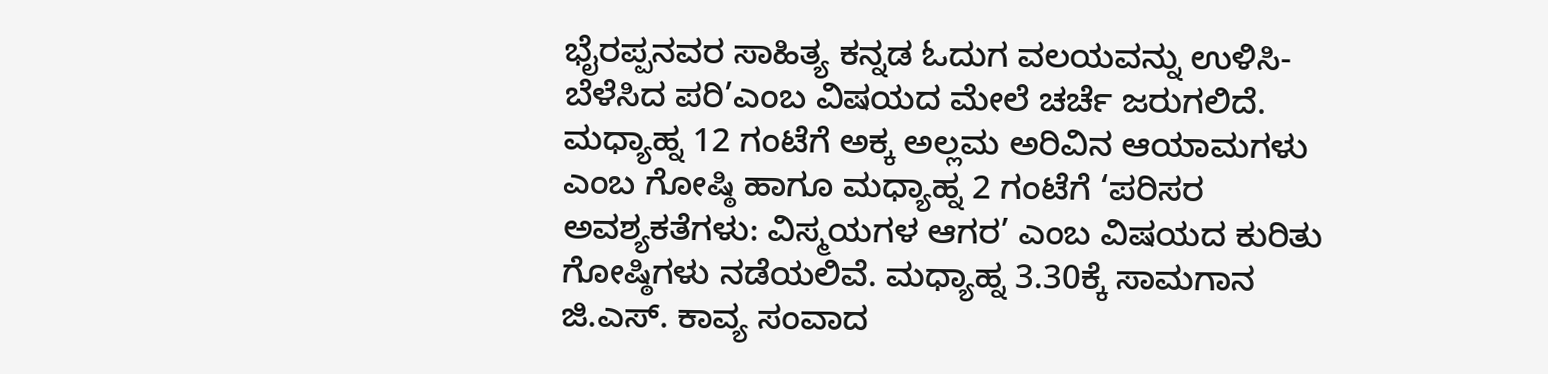ಭೈರಪ್ಪನವರ ಸಾಹಿತ್ಯ ಕನ್ನಡ ಓದುಗ ವಲಯವನ್ನು ಉಳಿಸಿ-ಬೆಳೆಸಿದ ಪರಿ’ಎಂಬ ವಿಷಯದ ಮೇಲೆ ಚರ್ಚೆ ಜರುಗಲಿದೆ. ಮಧ್ಯಾಹ್ನ 12 ಗಂಟೆಗೆ ಅಕ್ಕ ಅಲ್ಲಮ ಅರಿವಿನ ಆಯಾಮಗಳು ಎಂಬ ಗೋಷ್ಠಿ ಹಾಗೂ ಮಧ್ಯಾಹ್ನ 2 ಗಂಟೆಗೆ ‘ಪರಿಸರ ಅವಶ್ಯಕತೆಗಳು: ವಿಸ್ಮಯಗಳ ಆಗರ’ ಎಂಬ ವಿಷಯದ ಕುರಿತು ಗೋಷ್ಠಿಗಳು ನಡೆಯಲಿವೆ. ಮಧ್ಯಾಹ್ನ 3.30ಕ್ಕೆ ಸಾಮಗಾನ ಜಿ.ಎಸ್. ಕಾವ್ಯ ಸಂವಾದ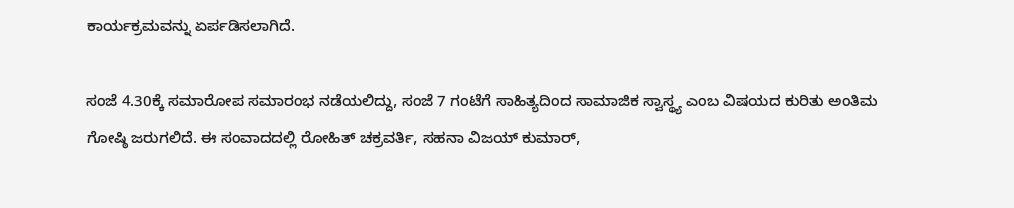ಕಾರ್ಯಕ್ರಮವನ್ನು ಏರ್ಪಡಿಸಲಾಗಿದೆ.

ಸಂಜೆ 4.30ಕ್ಕೆ ಸಮಾರೋಪ ಸಮಾರಂಭ ನಡೆಯಲಿದ್ದು, ಸಂಜೆ 7 ಗಂಟೆಗೆ ಸಾಹಿತ್ಯದಿಂದ ಸಾಮಾಜಿಕ ಸ್ವಾಸ್ಥ್ಯ ಎಂಬ ವಿಷಯದ ಕುರಿತು ಅಂತಿಮ ಗೋಷ್ಠಿ ಜರುಗಲಿದೆ. ಈ ಸಂವಾದದಲ್ಲಿ ರೋಹಿತ್ ಚಕ್ರವರ್ತಿ, ಸಹನಾ ವಿಜಯ್ ಕುಮಾರ್,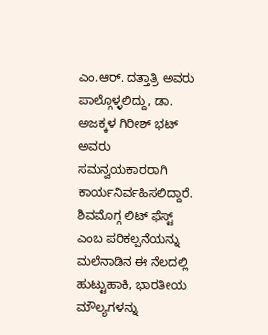ಎಂ.ಆರ್. ದತ್ತಾತ್ರಿ ಅವರು ಪಾಲ್ಗೊಳ್ಳಲಿದ್ದು, ಡಾ. ಅಜಕ್ಕಳ ಗಿರೀಶ್ ಭಟ್ ಅವರು ಸಮನ್ವಯಕಾರರಾಗಿ ಕಾರ್ಯನಿರ್ವಹಿಸಲಿದ್ದಾರೆ. ಶಿವಮೊಗ್ಗ ಲಿಟ್ ಫೆಸ್ಟ್ ಎಂಬ ಪರಿಕಲ್ಪನೆಯನ್ನು ಮಲೆನಾಡಿನ ಈ ನೆಲದಲ್ಲಿ ಹುಟ್ಟುಹಾಕಿ, ಭಾರತೀಯ ಮೌಲ್ಯಗಳನ್ನು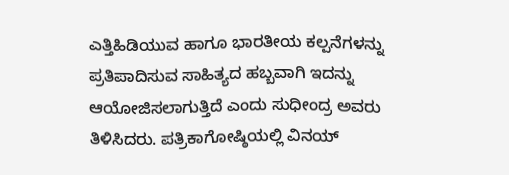ಎತ್ತಿಹಿಡಿಯುವ ಹಾಗೂ ಭಾರತೀಯ ಕಲ್ಪನೆಗಳನ್ನು ಪ್ರತಿಪಾದಿಸುವ ಸಾಹಿತ್ಯದ ಹಬ್ಬವಾಗಿ ಇದನ್ನು ಆಯೋಜಿಸಲಾಗುತ್ತಿದೆ ಎಂದು ಸುಧೀಂದ್ರ ಅವರು ತಿಳಿಸಿದರು. ಪತ್ರಿಕಾಗೋಷ್ಠಿಯಲ್ಲಿ ವಿನಯ್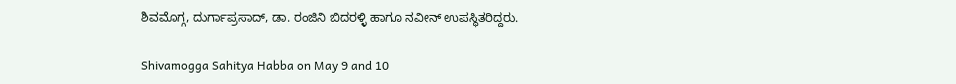ಶಿವಮೊಗ್ಗ, ದುರ್ಗಾಪ್ರಸಾದ್, ಡಾ. ರಂಜಿನಿ ಬಿದರಳ್ಳಿ ಹಾಗೂ ನವೀನ್ ಉಪಸ್ಥಿತರಿದ್ದರು.

Shivamogga Sahitya Habba on May 9 and 10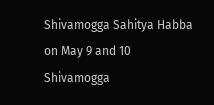Shivamogga Sahitya Habba on May 9 and 10
Shivamogga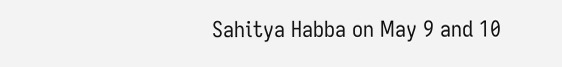Sahitya Habba on May 9 and 10